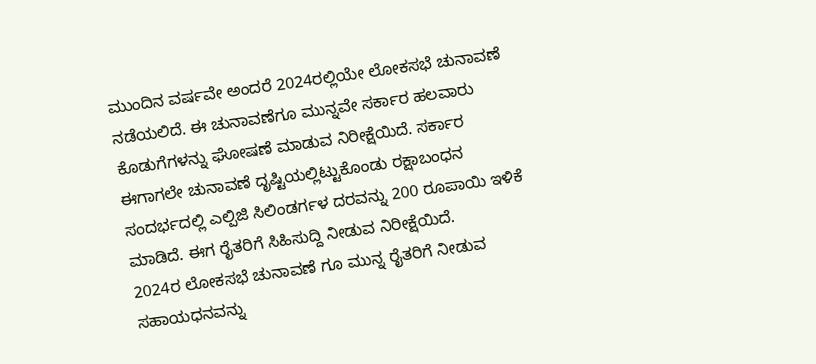ಮುಂದಿನ ವರ್ಷವೇ ಅಂದರೆ 2024ರಲ್ಲಿಯೇ ಲೋಕಸಭೆ ಚುನಾವಣೆ ನಡೆಯಲಿದೆ. ಈ ಚುನಾವಣೆಗೂ ಮುನ್ನವೇ ಸರ್ಕಾರ ಹಲವಾರು ಕೊಡುಗೆಗಳನ್ನು ಘೋಷಣೆ ಮಾಡುವ ನಿರೀಕ್ಷೆಯಿದೆ. ಸರ್ಕಾರ ಈಗಾಗಲೇ ಚುನಾವಣೆ ದೃಷ್ಟಿಯಲ್ಲಿಟ್ಟುಕೊಂಡು ರಕ್ಷಾಬಂಧನ ಸಂದರ್ಭದಲ್ಲಿ ಎಲ್ಪಿಜಿ ಸಿಲಿಂಡರ್ಗಳ ದರವನ್ನು 200 ರೂಪಾಯಿ ಇಳಿಕೆ ಮಾಡಿದೆ. ಈಗ ರೈತರಿಗೆ ಸಿಹಿಸುದ್ದಿ ನೀಡುವ ನಿರೀಕ್ಷೆಯಿದೆ.
2024ರ ಲೋಕಸಭೆ ಚುನಾವಣೆ ಗೂ ಮುನ್ನ ರೈತರಿಗೆ ನೀಡುವ ಸಹಾಯಧನವನ್ನು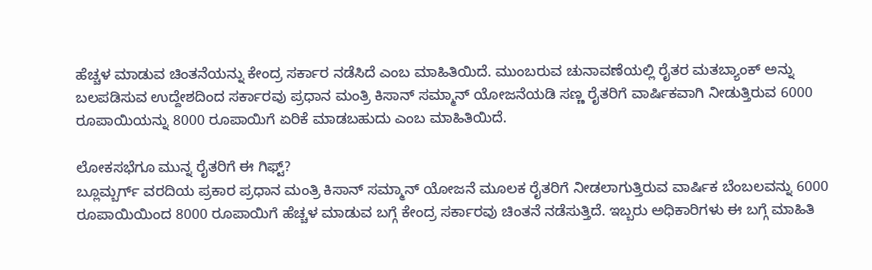ಹೆಚ್ಚಳ ಮಾಡುವ ಚಿಂತನೆಯನ್ನು ಕೇಂದ್ರ ಸರ್ಕಾರ ನಡೆಸಿದೆ ಎಂಬ ಮಾಹಿತಿಯಿದೆ. ಮುಂಬರುವ ಚುನಾವಣೆಯಲ್ಲಿ ರೈತರ ಮತಬ್ಯಾಂಕ್ ಅನ್ನು ಬಲಪಡಿಸುವ ಉದ್ದೇಶದಿಂದ ಸರ್ಕಾರವು ಪ್ರಧಾನ ಮಂತ್ರಿ ಕಿಸಾನ್ ಸಮ್ಮಾನ್ ಯೋಜನೆಯಡಿ ಸಣ್ಣ ರೈತರಿಗೆ ವಾರ್ಷಿಕವಾಗಿ ನೀಡುತ್ತಿರುವ 6000 ರೂಪಾಯಿಯನ್ನು 8000 ರೂಪಾಯಿಗೆ ಏರಿಕೆ ಮಾಡಬಹುದು ಎಂಬ ಮಾಹಿತಿಯಿದೆ.

ಲೋಕಸಭೆಗೂ ಮುನ್ನ ರೈತರಿಗೆ ಈ ಗಿಫ್ಟ್?
ಬ್ಲೂಮ್ಬರ್ಗ್ ವರದಿಯ ಪ್ರಕಾರ ಪ್ರಧಾನ ಮಂತ್ರಿ ಕಿಸಾನ್ ಸಮ್ಮಾನ್ ಯೋಜನೆ ಮೂಲಕ ರೈತರಿಗೆ ನೀಡಲಾಗುತ್ತಿರುವ ವಾರ್ಷಿಕ ಬೆಂಬಲವನ್ನು 6000 ರೂಪಾಯಿಯಿಂದ 8000 ರೂಪಾಯಿಗೆ ಹೆಚ್ಚಳ ಮಾಡುವ ಬಗ್ಗೆ ಕೇಂದ್ರ ಸರ್ಕಾರವು ಚಿಂತನೆ ನಡೆಸುತ್ತಿದೆ. ಇಬ್ಬರು ಅಧಿಕಾರಿಗಳು ಈ ಬಗ್ಗೆ ಮಾಹಿತಿ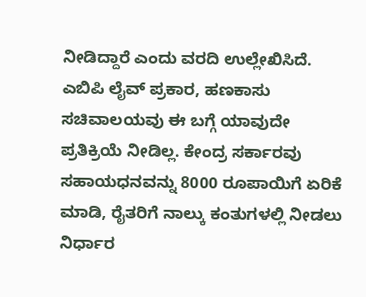ನೀಡಿದ್ದಾರೆ ಎಂದು ವರದಿ ಉಲ್ಲೇಖಿಸಿದೆ.
ಎಬಿಪಿ ಲೈವ್ ಪ್ರಕಾರ, ಹಣಕಾಸು ಸಚಿವಾಲಯವು ಈ ಬಗ್ಗೆ ಯಾವುದೇ ಪ್ರತಿಕ್ರಿಯೆ ನೀಡಿಲ್ಲ. ಕೇಂದ್ರ ಸರ್ಕಾರವು ಸಹಾಯಧನವನ್ನು 8000 ರೂಪಾಯಿಗೆ ಏರಿಕೆ ಮಾಡಿ, ರೈತರಿಗೆ ನಾಲ್ಕು ಕಂತುಗಳಲ್ಲಿ ನೀಡಲು ನಿರ್ಧಾರ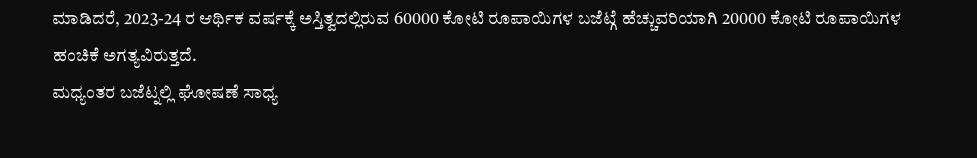ಮಾಡಿದರೆ, 2023-24 ರ ಆರ್ಥಿಕ ವರ್ಷಕ್ಕೆ ಅಸ್ತಿತ್ವದಲ್ಲಿರುವ 60000 ಕೋಟಿ ರೂಪಾಯಿಗಳ ಬಜೆಟ್ಗೆ ಹೆಚ್ಚುವರಿಯಾಗಿ 20000 ಕೋಟಿ ರೂಪಾಯಿಗಳ ಹಂಚಿಕೆ ಅಗತ್ಯವಿರುತ್ತದೆ.
ಮಧ್ಯಂತರ ಬಜೆಟ್ನಲ್ಲಿ ಘೋಷಣೆ ಸಾಧ್ಯ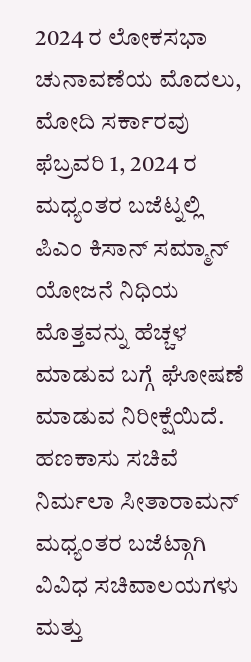2024 ರ ಲೋಕಸಭಾ ಚುನಾವಣೆಯ ಮೊದಲು, ಮೋದಿ ಸರ್ಕಾರವು ಫೆಬ್ರವರಿ 1, 2024 ರ ಮಧ್ಯಂತರ ಬಜೆಟ್ನಲ್ಲಿ ಪಿಎಂ ಕಿಸಾನ್ ಸಮ್ಮಾನ್ ಯೋಜನೆ ನಿಧಿಯ ಮೊತ್ತವನ್ನು ಹೆಚ್ಚಳ ಮಾಡುವ ಬಗ್ಗೆ ಘೋಷಣೆ ಮಾಡುವ ನಿರೀಕ್ಷೆಯಿದೆ. ಹಣಕಾಸು ಸಚಿವೆ ನಿರ್ಮಲಾ ಸೀತಾರಾಮನ್ ಮಧ್ಯಂತರ ಬಜೆಟ್ಗಾಗಿ ವಿವಿಧ ಸಚಿವಾಲಯಗಳು ಮತ್ತು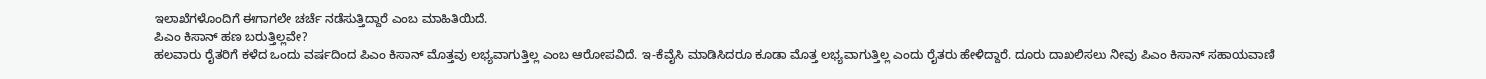ಇಲಾಖೆಗಳೊಂದಿಗೆ ಈಗಾಗಲೇ ಚರ್ಚೆ ನಡೆಸುತ್ತಿದ್ದಾರೆ ಎಂಬ ಮಾಹಿತಿಯಿದೆ.
ಪಿಎಂ ಕಿಸಾನ್ ಹಣ ಬರುತ್ತಿಲ್ಲವೇ?
ಹಲವಾರು ರೈತರಿಗೆ ಕಳೆದ ಒಂದು ವರ್ಷದಿಂದ ಪಿಎಂ ಕಿಸಾನ್ ಮೊತ್ತವು ಲಭ್ಯವಾಗುತ್ತಿಲ್ಲ ಎಂಬ ಆರೋಪವಿದೆ. ಇ-ಕೆವೈಸಿ ಮಾಡಿಸಿದರೂ ಕೂಡಾ ಮೊತ್ತ ಲಭ್ಯವಾಗುತ್ತಿಲ್ಲ ಎಂದು ರೈತರು ಹೇಳಿದ್ದಾರೆ. ದೂರು ದಾಖಲಿಸಲು ನೀವು ಪಿಎಂ ಕಿಸಾನ್ ಸಹಾಯವಾಣಿ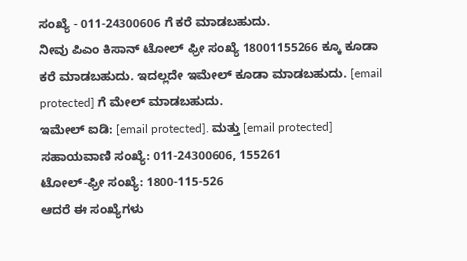ಸಂಖ್ಯೆ - 011-24300606 ಗೆ ಕರೆ ಮಾಡಬಹುದು.
ನೀವು ಪಿಎಂ ಕಿಸಾನ್ ಟೋಲ್ ಫ್ರೀ ಸಂಖ್ಯೆ 18001155266 ಕ್ಕೂ ಕೂಡಾ ಕರೆ ಮಾಡಬಹುದು. ಇದಲ್ಲದೇ ಇಮೇಲ್ ಕೂಡಾ ಮಾಡಬಹುದು. [email protected] ಗೆ ಮೇಲ್ ಮಾಡಬಹುದು.
ಇಮೇಲ್ ಐಡಿ: [email protected]. ಮತ್ತು [email protected]
ಸಹಾಯವಾಣಿ ಸಂಖ್ಯೆ: 011-24300606, 155261
ಟೋಲ್-ಫ್ರೀ ಸಂಖ್ಯೆ: 1800-115-526
ಆದರೆ ಈ ಸಂಖ್ಯೆಗಳು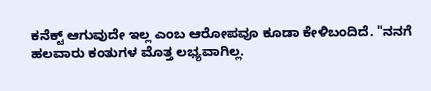ಕನೆಕ್ಟ್ ಆಗುವುದೇ ಇಲ್ಲ ಎಂಬ ಆರೋಪವೂ ಕೂಡಾ ಕೇಳಿಬಂದಿದೆ. "ನನಗೆ ಹಲವಾರು ಕಂತುಗಳ ಮೊತ್ತ ಲಭ್ಯವಾಗಿಲ್ಲ.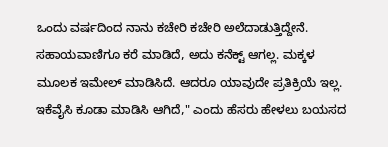ಒಂದು ವರ್ಷದಿಂದ ನಾನು ಕಚೇರಿ ಕಚೇರಿ ಅಲೆದಾಡುತ್ತಿದ್ದೇನೆ. ಸಹಾಯವಾಣಿಗೂ ಕರೆ ಮಾಡಿದೆ, ಅದು ಕನೆಕ್ಟ್ ಆಗಲ್ಲ. ಮಕ್ಕಳ ಮೂಲಕ ಇಮೇಲ್ ಮಾಡಿಸಿದೆ. ಆದರೂ ಯಾವುದೇ ಪ್ರತಿಕ್ರಿಯೆ ಇಲ್ಲ. ಇಕೆವೈಸಿ ಕೂಡಾ ಮಾಡಿಸಿ ಆಗಿದೆ," ಎಂದು ಹೆಸರು ಹೇಳಲು ಬಯಸದ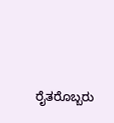ರೈತರೊಬ್ಬರು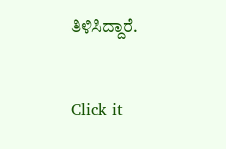ತಿಳಿಸಿದ್ದಾರೆ.


Click it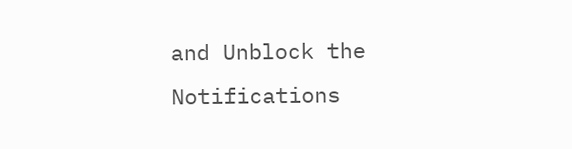and Unblock the Notifications